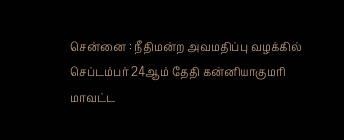சென்னை : நீதிமன்ற அவமதிப்பு வழக்கில் செப்டம்பர் 24ஆம் தேதி கன்னியாகுமரி மாவட்ட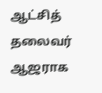ஆட்சித் தலைவர் ஆஜராக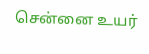சென்னை உயர்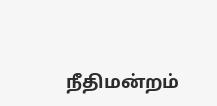நீதிமன்றம்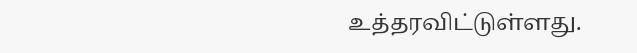உத்தரவிட்டுள்ளது.